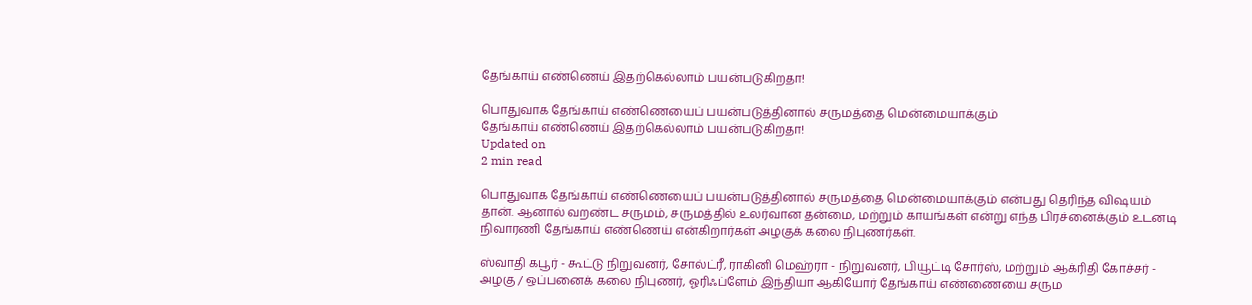தேங்காய் எண்ணெய் இதற்கெல்லாம் பயன்படுகிறதா!

பொதுவாக தேங்காய் எண்ணெயைப் பயன்படுத்தினால் சருமத்தை மென்மையாக்கும்
தேங்காய் எண்ணெய் இதற்கெல்லாம் பயன்படுகிறதா!
Updated on
2 min read

பொதுவாக தேங்காய் எண்ணெயைப் பயன்படுத்தினால் சருமத்தை மென்மையாக்கும் என்பது தெரிந்த விஷயம் தான். ஆனால் வறண்ட சருமம், சருமத்தில் உலர்வான தன்மை, மற்றும் காயங்கள் என்று எந்த பிரச்னைக்கும் உடனடி நிவாரணி தேங்காய் எண்ணெய் என்கிறார்கள் அழகுக் கலை நிபுணர்கள்.

ஸ்வாதி கபூர் - கூட்டு நிறுவனர், சோல்ட்ரீ, ராகினி மெஹ்ரா - நிறுவனர், பியூட்டி சோர்ஸ், மற்றும் ஆக்ரிதி கோச்சர் - அழகு / ஒப்பனைக் கலை நிபுணர், ஓரிஃப்ளேம் இந்தியா ஆகியோர் தேங்காய் எண்ணையை சரும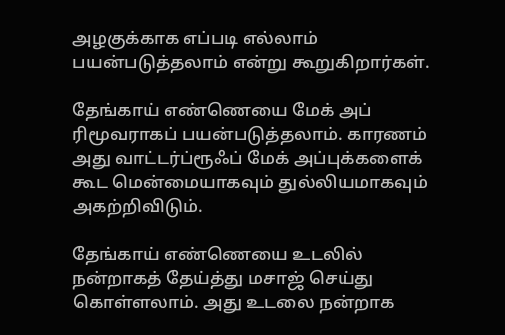அழகுக்காக எப்படி எல்லாம் பயன்படுத்தலாம் என்று கூறுகிறார்கள்.

தேங்காய் எண்ணெயை மேக் அப் ரிமூவராகப் பயன்படுத்தலாம். காரணம் அது வாட்டர்ப்ரூஃப் மேக் அப்புக்களைக் கூட மென்மையாகவும் துல்லியமாகவும் அகற்றிவிடும்.

தேங்காய் எண்ணெயை உடலில் நன்றாகத் தேய்த்து மசாஜ் செய்து கொள்ளலாம். அது உடலை நன்றாக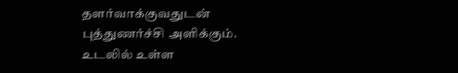தளர்வாக்குவதுடன் புத்துணர்ச்சி அளிக்கும். உடலில் உள்ள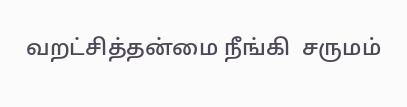வறட்சித்தன்மை நீங்கி  சருமம்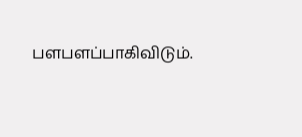பளபளப்பாகிவிடும்.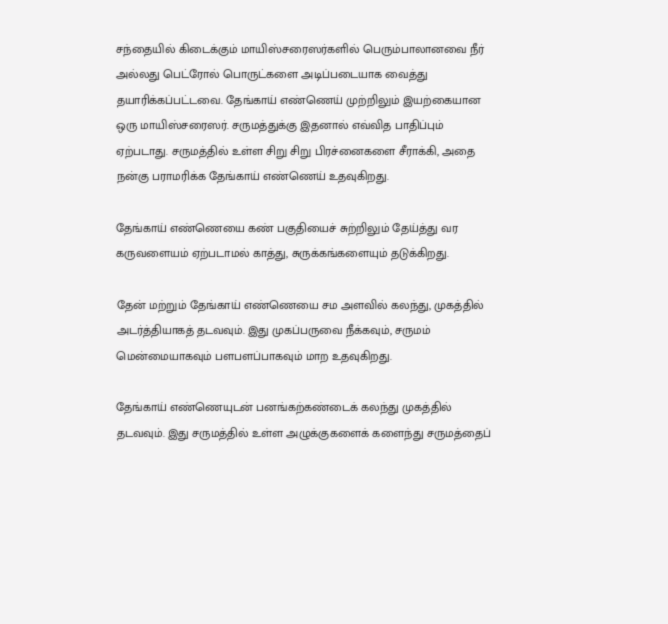சந்தையில் கிடைக்கும் மாயிஸ்சரைஸர்களில் பெரும்பாலானவை நீர் அல்லது பெட்ரோல் பொருட்களை அடிப்படையாக வைத்து தயாரிக்கப்பட்டவை. தேங்காய் எண்ணெய் முற்றிலும் இயற்கையான ஒரு மாயிஸ்சரைஸர். சருமத்துக்கு இதனால் எவ்வித பாதிப்பும் ஏற்படாது. சருமத்தில் உள்ள சிறு சிறு பிரச்னைகளை சீராக்கி, அதை நன்கு பராமரிக்க தேங்காய் எண்ணெய் உதவுகிறது.

தேங்காய் எண்ணெயை கண் பகுதியைச் சுற்றிலும் தேய்த்து வர கருவளையம் ஏற்படாமல் காத்து, சுருக்கங்களையும் தடுக்கிறது.

தேன் மற்றும் தேங்காய் எண்ணெயை சம அளவில் கலந்து, முகத்தில் அடர்த்தியாகத் தடவவும். இது முகப்பருவை நீக்கவும், சருமம் மென்மையாகவும் பளபளப்பாகவும் மாற உதவுகிறது.

தேங்காய் எண்ணெயுடன் பனங்கற்கண்டைக் கலந்து முகத்தில் தடவவும். இது சருமத்தில் உள்ள அழுக்குகளைக் களைந்து சருமத்தைப்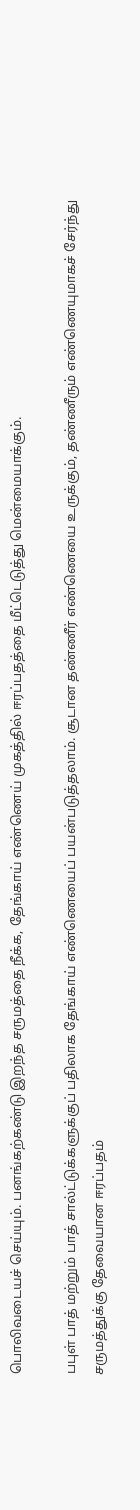பொலிவடையச் செய்யும். பனங்கற்கண்டு இறந்த சருமத்தை நீக்க, தேங்காய் எண்ணெய் முகத்தில் ஈரப்பதத்தை மீட்டெடுத்து மென்மையாக்கும்.

பபுள் பாத் மற்றும் பாத் சால்ட்டுக்களுக்குப் பதிலாக தேங்காய் எண்ணெயைப் பயன்படுத்தலாம். சூடான தண்ணீர் எண்ணெயை உருக்கும், தண்ணீரும் எண்ணெயுமாகச் சேர்ந்து சருமத்துக்கு தேவையான ஈரப்பதம்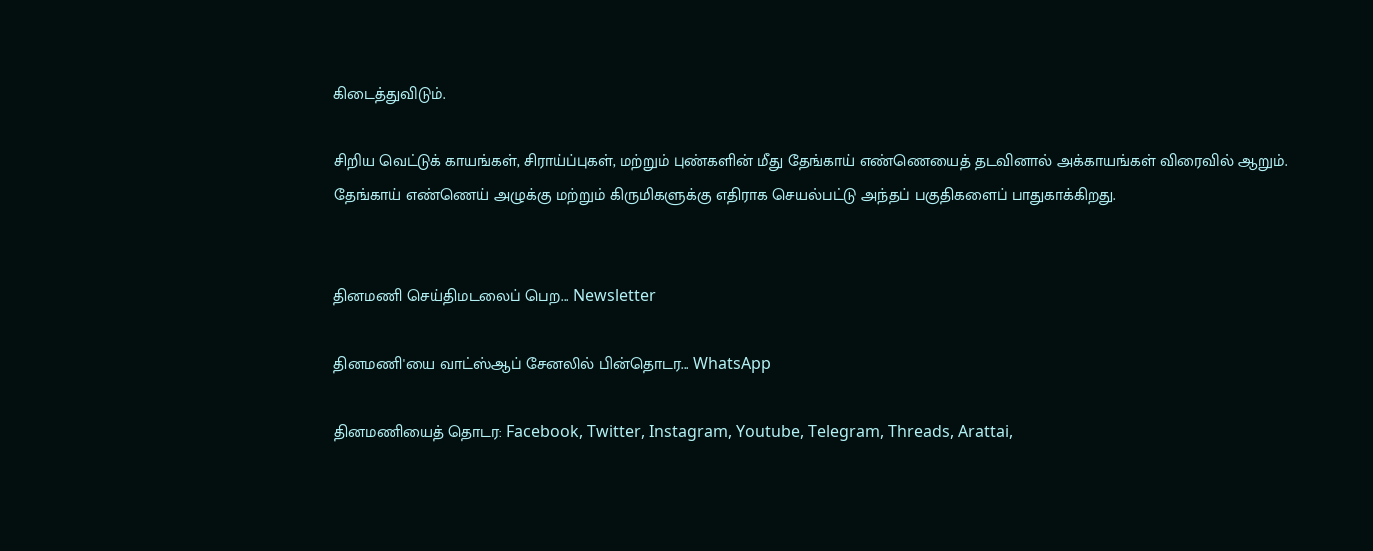கிடைத்துவிடும்.

சிறிய வெட்டுக் காயங்கள், சிராய்ப்புகள், மற்றும் புண்களின் மீது தேங்காய் எண்ணெயைத் தடவினால் அக்காயங்கள் விரைவில் ஆறும். தேங்காய் எண்ணெய் அழுக்கு மற்றும் கிருமிகளுக்கு எதிராக செயல்பட்டு அந்தப் பகுதிகளைப் பாதுகாக்கிறது.


தினமணி செய்திமடலைப் பெற... Newsletter

தினமணி'யை வாட்ஸ்ஆப் சேனலில் பின்தொடர... WhatsApp

தினமணியைத் தொடர: Facebook, Twitter, Instagram, Youtube, Telegram, Threads, Arattai,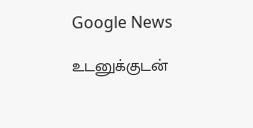Google News

உடனுக்குடன்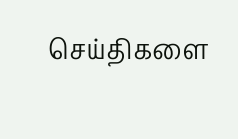செய்திகளை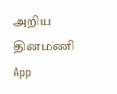அறிய தினமணி App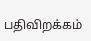பதிவிறக்கம்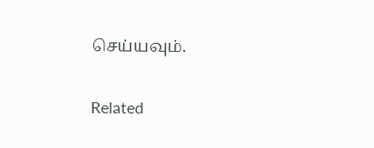செய்யவும்.

Related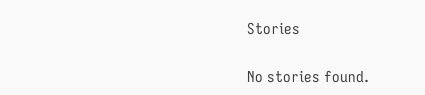Stories

No stories found.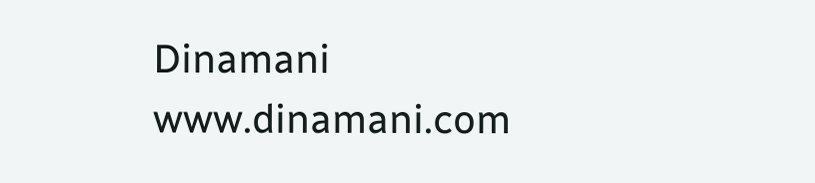Dinamani
www.dinamani.com